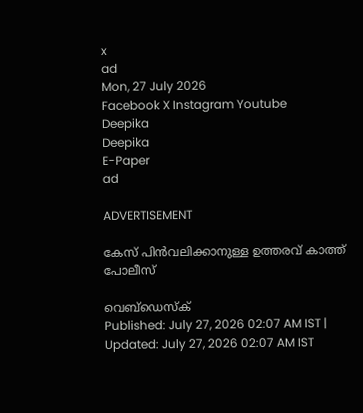x
ad
Mon, 27 July 2026
Facebook X Instagram Youtube
Deepika
Deepika
E-Paper
ad

ADVERTISEMENT

കേസ് പിൻവലിക്കാനുള്ള ഉത്തരവ് കാത്ത് പോലീസ്

വെബ്ഡെസ്ക്
Published: July 27, 2026 02:07 AM IST | Updated: July 27, 2026 02:07 AM IST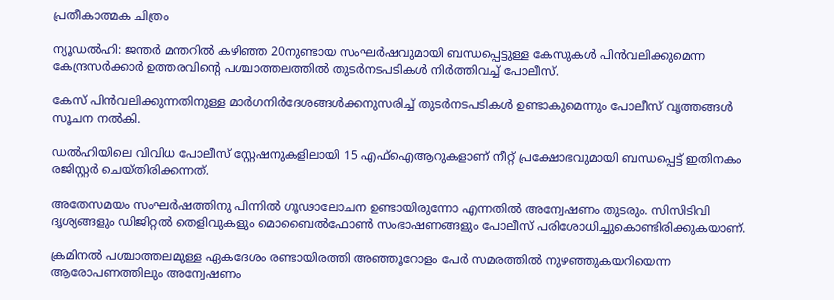പ്രതീകാത്മക ചിത്രം

ന്യൂഡൽഹി: ജന്തർ മന്തറിൽ കഴിഞ്ഞ 20നുണ്ടായ സംഘർഷവുമായി ബന്ധപ്പെട്ടുള്ള കേസുകൾ പിൻവലിക്കുമെന്ന കേന്ദ്രസർക്കാർ ഉത്തരവിന്‍റെ പശ്ചാത്തലത്തിൽ തുടർനടപടികൾ നിർത്തിവച്ച് പോലീസ്.

കേസ് പിൻവലിക്കുന്നതിനുള്ള മാർഗനിർദേശങ്ങൾക്കനുസരിച്ച് തുടർനടപടികൾ ഉണ്ടാകുമെന്നും പോലീസ് വൃത്തങ്ങൾ സൂചന നൽകി.

ഡൽഹിയിലെ വിവിധ പോലീസ് സ്റ്റേഷനുകളിലായി 15 എഫ്ഐആറുകളാണ് നീറ്റ് പ്രക്ഷോഭവുമായി ബന്ധപ്പെട്ട് ഇതിനകം രജിസ്റ്റർ ചെയ്തിരിക്കന്നത്.

അതേസമയം സംഘർഷത്തിനു പിന്നിൽ ഗൂഢാലോചന ഉണ്ടായിരുന്നോ എന്നതിൽ അന്വേഷണം തുടരും. സിസിടിവി ദൃശ്യങ്ങളും ഡിജിറ്റൽ തെളിവുകളും മൊബൈൽഫോൺ സംഭാഷണങ്ങളും പോലീസ് പരിശോധിച്ചുകൊണ്ടിരിക്കുകയാണ്.

ക്രമിനൽ പശ്ചാത്തലമുള്ള ഏകദേശം രണ്ടായിരത്തി അഞ്ഞൂറോളം പേർ സമരത്തിൽ നുഴഞ്ഞുകയറിയെന്ന ആരോപണത്തിലും അന്വേഷണം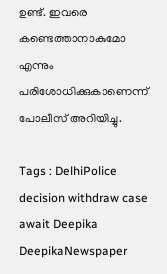ഉണ്ട്. ഇവരെ കണ്ടെത്താനാകുമോ എന്നും പരിശോധിക്കുകാണെന്ന് പോലീസ് അറിയിച്ചു.

Tags : DelhiPolice decision withdraw case await Deepika DeepikaNewspaper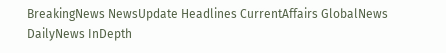BreakingNews NewsUpdate Headlines CurrentAffairs GlobalNews DailyNews InDepth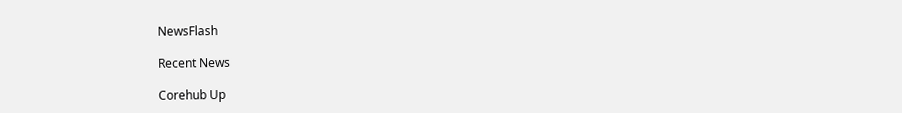NewsFlash

Recent News

Corehub Up